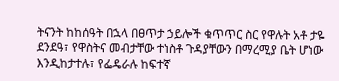ትናንት ከከሰዓት በኋላ በፀጥታ ኃይሎች ቁጥጥር ስር የዋሉት አቶ ታዬ ደንደዓ፣ የዋስትና መብታቸው ተነስቶ ጉዳያቸውን በማረሚያ ቤት ሆነው እንዲከታተሉ፣ የፌዴራሉ ከፍተኛ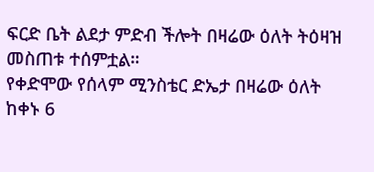ፍርድ ቤት ልደታ ምድብ ችሎት በዛሬው ዕለት ትዕዛዝ መስጠቱ ተሰምቷል።
የቀድሞው የሰላም ሚንስቴር ድኤታ በዛሬው ዕለት ከቀኑ 6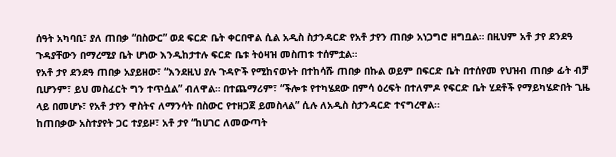ሰዓት አካባቢ፣ ያለ ጠበቃ “በስውር” ወደ ፍርድ ቤት ቀርበዋል ሲል አዲስ ስታንዳርድ የአቶ ታየን ጠበቃ አነጋግሮ ዘግቧል። በዚህም አቶ ታየ ደንደዓ ጉዳያቸውን በማረሚያ ቤት ሆነው እንዲከታተሉ ፍርድ ቤቱ ትዕዛዝ መስጠቱ ተሰምቷል።
የአቶ ታየ ደንደዓ ጠበቃ አያይዘው፣ “እንደዚህ ያሉ ጉዳዮች የሚከናወኑት በተከሳሹ ጠበቃ በኩል ወይም በፍርድ ቤት በተሰየመ የህዝብ ጠበቃ ፊት ብቻ ቢሆንም፣ ይህ መስፈርት ግን ተጥሷል” ብለዋል። በተጨማሪም፣ “ችሎቱ የተካሄደው በምሳ ዕረፍት በተለምዶ የፍርድ ቤት ሂደቶች የማይካሄድበት ጊዜ ላይ በመሆኑ፣ የአቶ ታየን ዋስትና ለማንሳት በስውር የተዘጋጀ ይመስላል” ሲሉ ለአዲስ ስታንዳርድ ተናግረዋል፡፡
ከጠበቃው አስተያየት ጋር ተያይዞ፣ አቶ ታየ “ከሀገር ለመውጣት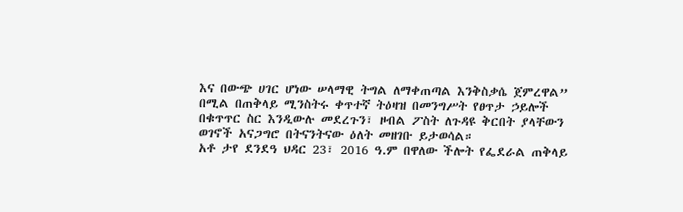እና በውጭ ሀገር ሆነው ሠላማዊ ትግል ለማቀጠጣል እንቅስቃሴ ጀምረዋል” በሚል በጠቅላይ ሚንስትሩ ቀጥተኛ ትዕዛዝ በመንግሥት የፀጥታ ኃይሎች በቁጥጥር ስር እንዲውሉ መደረጉን፣ ዞብል ፖስት ለጉዳዩ ቅርበት ያላቸውን ወገኖች አናጋግሮ በትናንትናው ዕለት መዘገቡ ይታወሳል።
አቶ ታየ ደንደዓ ህዳር 23፣ 2016 ዓ.ም በዋለው ችሎት የፌደራል ጠቅላይ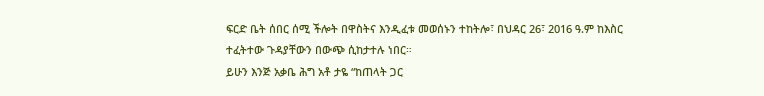ፍርድ ቤት ሰበር ሰሚ ችሎት በዋስትና እንዲፈቱ መወሰኑን ተከትሎ፣ በህዳር 26፣ 2016 ዓ.ም ከእስር ተፈትተው ጉዳያቸውን በውጭ ሲከታተሉ ነበር።
ይሁን እንጅ አቃቤ ሕግ አቶ ታዬ “ከጠላት ጋር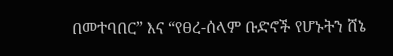በመተባበር” እና “የፀረ-ሰላም ቡድኖች የሆኑትን ሸኔ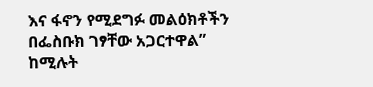እና ፋኖን የሚደግፉ መልዕክቶችን በፌስቡክ ገፃቸው አጋርተዋል” ከሚሉት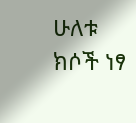ሁለቱ ክሶች ነፃ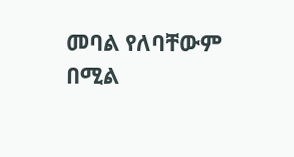መባል የለባቸውም በሚል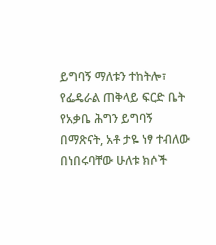ይግባኝ ማለቱን ተከትሎ፣ የፌዴራል ጠቅላይ ፍርድ ቤት የአቃቤ ሕግን ይግባኝ በማጽናት, አቶ ታዬ ነፃ ተብለው በነበሩባቸው ሁለቱ ክሶች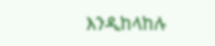እንዲከላከሉ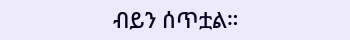ብይን ሰጥቷል።